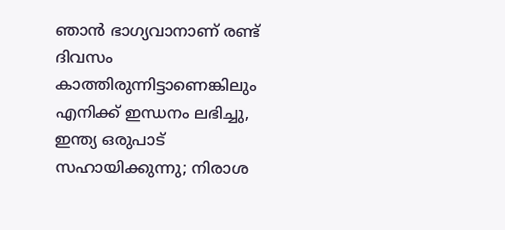ഞാൻ ഭാഗ്യവാനാണ് രണ്ട് ദിവസം കാത്തിരുന്നിട്ടാണെങ്കിലും എനിക്ക് ഇന്ധനം ലഭിച്ചു, ഇന്ത്യ ഒരുപാട് സഹായിക്കുന്നു; നിരാശ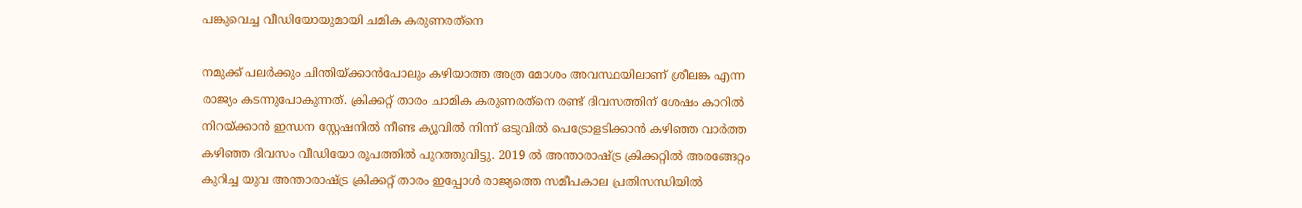പങ്കുവെച്ച വീഡിയോയുമായി ചമിക കരുണരത്‌നെ

നമുക്ക് പലർക്കും ചിന്തിയ്ക്കാൻപോലും കഴിയാത്ത അത്ര മോശം അവസ്ഥയിലാണ് ശ്രീലങ്ക എന്ന രാജ്യം കടന്നുപോകുന്നത്. ക്രിക്കറ്റ് താരം ചാമിക കരുണരത്‌നെ രണ്ട് ദിവസത്തിന് ശേഷം കാറിൽ നിറയ്ക്കാൻ ഇന്ധന സ്റ്റേഷനിൽ നീണ്ട ക്യൂവിൽ നിന്ന് ഒടുവിൽ പെട്രോളടിക്കാൻ കഴിഞ്ഞ വാർത്ത കഴിഞ്ഞ ദിവസം വീഡിയോ രൂപത്തിൽ പുറത്തുവിട്ടു. 2019 ൽ അന്താരാഷ്ട്ര ക്രിക്കറ്റിൽ അരങ്ങേറ്റം കുറിച്ച യുവ അന്താരാഷ്ട്ര ക്രിക്കറ്റ് താരം ഇപ്പോൾ രാജ്യത്തെ സമീപകാല പ്രതിസന്ധിയിൽ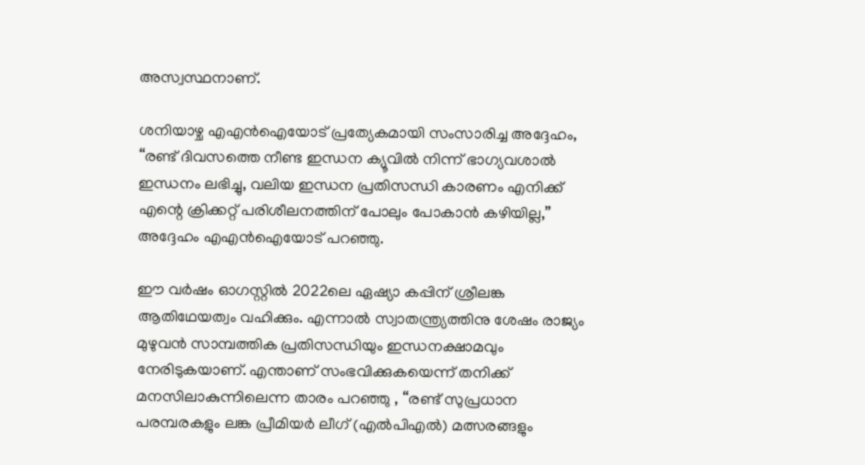അസ്വസ്ഥനാണ്.

ശനിയാഴ്ച എഎൻഐയോട് പ്രത്യേകമായി സംസാരിച്ച അദ്ദേഹം, “രണ്ട് ദിവസത്തെ നീണ്ട ഇന്ധന ക്യൂവിൽ നിന്ന് ഭാഗ്യവശാൽ ഇന്ധനം ലഭിച്ചു, വലിയ ഇന്ധന പ്രതിസന്ധി കാരണം എനിക്ക് എന്റെ ക്രിക്കറ്റ് പരിശീലനത്തിന് പോലും പോകാൻ കഴിയില്ല,” അദ്ദേഹം എഎൻഐയോട് പറഞ്ഞു.

ഈ വർഷം ഓഗസ്റ്റിൽ 2022ലെ ഏഷ്യാ കപ്പിന് ശ്രീലങ്ക ആതിഥേയത്വം വഹിക്കും. എന്നാൽ സ്വാതന്ത്ര്യത്തിനു ശേഷം രാജ്യം മുഴുവൻ സാമ്പത്തിക പ്രതിസന്ധിയും ഇന്ധനക്ഷാമവും നേരിടുകയാണ്. എന്താണ് സംഭവിക്കുകയെന്ന് തനിക്ക് മനസിലാകുന്നിലെന്ന താരം പറഞ്ഞു , “രണ്ട് സുപ്രധാന പരമ്പരകളും ലങ്ക പ്രീമിയർ ലീഗ് (എൽപിഎൽ) മത്സരങ്ങളും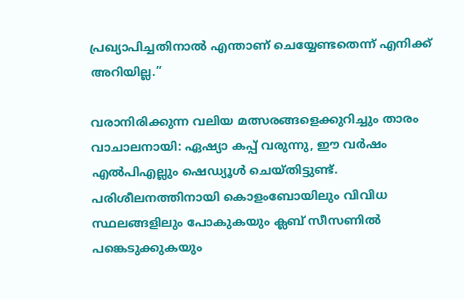പ്രഖ്യാപിച്ചതിനാൽ എന്താണ് ചെയ്യേണ്ടതെന്ന് എനിക്ക് അറിയില്ല.”

വരാനിരിക്കുന്ന വലിയ മത്സരങ്ങളെക്കുറിച്ചും താരം വാചാലനായി: ഏഷ്യാ കപ്പ് വരുന്നു, ഈ വർഷം എൽപിഎല്ലും ഷെഡ്യൂൾ ചെയ്തിട്ടുണ്ട്. പരിശീലനത്തിനായി കൊളംബോയിലും വിവിധ സ്ഥലങ്ങളിലും പോകുകയും ക്ലബ് സീസണിൽ പങ്കെടുക്കുകയും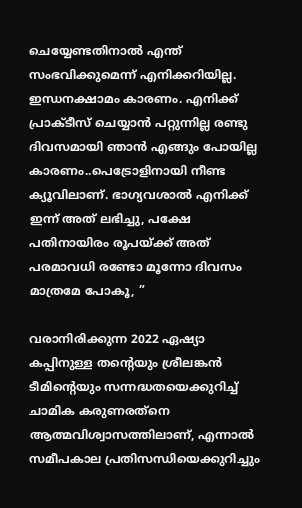ചെയ്യേണ്ടതിനാൽ എന്ത് സംഭവിക്കുമെന്ന് എനിക്കറിയില്ല. ഇന്ധനക്ഷാമം കാരണം. എനിക്ക് പ്രാക്ടീസ് ചെയ്യാൻ പറ്റുന്നില്ല രണ്ടു ദിവസമായി ഞാൻ എങ്ങും പോയില്ല കാരണം..പെട്രോളിനായി നീണ്ട ക്യൂവിലാണ്. ഭാഗ്യവശാൽ എനിക്ക് ഇന്ന് അത് ലഭിച്ചു, പക്ഷേ പതിനായിരം രൂപയ്ക്ക് അത് പരമാവധി രണ്ടോ മൂന്നോ ദിവസം മാത്രമേ പോകൂ, ”

വരാനിരിക്കുന്ന 2022 ഏഷ്യാ കപ്പിനുള്ള തന്റെയും ശ്രീലങ്കൻ ടീമിന്റെയും സന്നദ്ധതയെക്കുറിച്ച് ചാമിക കരുണരത്‌നെ ആത്മവിശ്വാസത്തിലാണ്, എന്നാൽ സമീപകാല പ്രതിസന്ധിയെക്കുറിച്ചും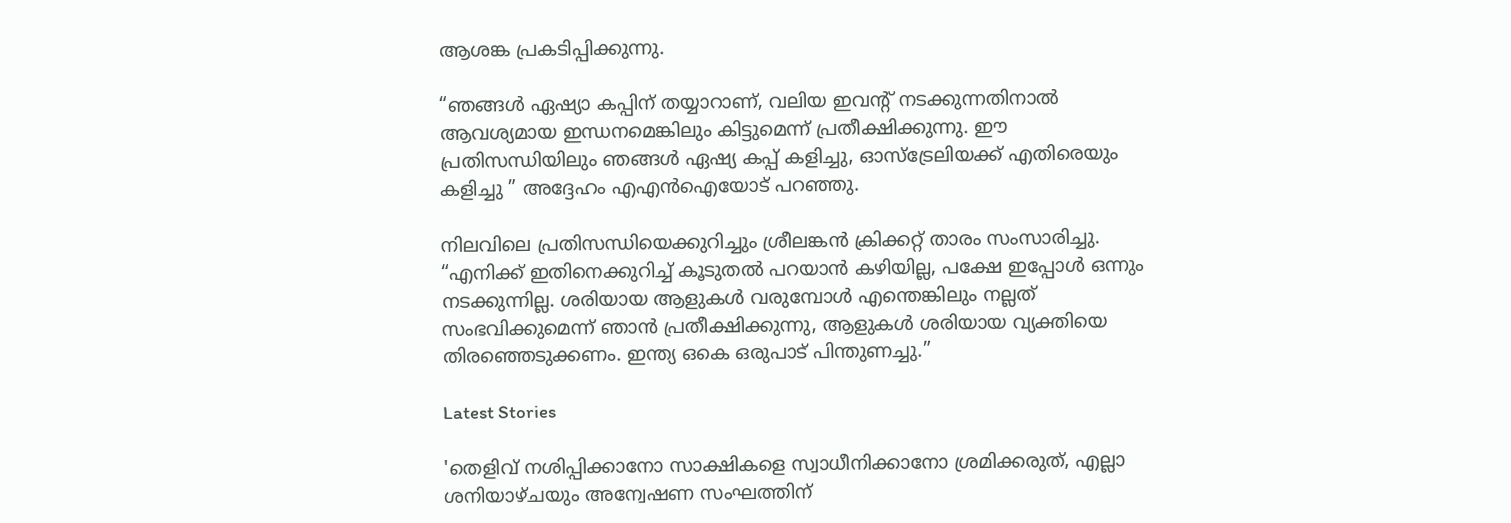ആശങ്ക പ്രകടിപ്പിക്കുന്നു.

“ഞങ്ങൾ ഏഷ്യാ കപ്പിന് തയ്യാറാണ്, വലിയ ഇവന്റ് നടക്കുന്നതിനാൽ ആവശ്യമായ ഇന്ധനമെങ്കിലും കിട്ടുമെന്ന് പ്രതീക്ഷിക്കുന്നു. ഈ പ്രതിസന്ധിയിലും ഞങ്ങൾ ഏഷ്യ കപ്പ് കളിച്ചു, ഓസ്‌ട്രേലിയക്ക് എതിരെയും കളിച്ചു ” അദ്ദേഹം എഎൻഐയോട് പറഞ്ഞു.

നിലവിലെ പ്രതിസന്ധിയെക്കുറിച്ചും ശ്രീലങ്കൻ ക്രിക്കറ്റ് താരം സംസാരിച്ചു. “എനിക്ക് ഇതിനെക്കുറിച്ച് കൂടുതൽ പറയാൻ കഴിയില്ല, പക്ഷേ ഇപ്പോൾ ഒന്നും നടക്കുന്നില്ല. ശരിയായ ആളുകൾ വരുമ്പോൾ എന്തെങ്കിലും നല്ലത് സംഭവിക്കുമെന്ന് ഞാൻ പ്രതീക്ഷിക്കുന്നു, ആളുകൾ ശരിയായ വ്യക്തിയെ തിരഞ്ഞെടുക്കണം. ഇന്ത്യ ഒകെ ഒരുപാട് പിന്തുണച്ചു.”

Latest Stories

'തെളിവ് നശിപ്പിക്കാനോ സാക്ഷികളെ സ്വാധീനിക്കാനോ ശ്രമിക്കരുത്, എല്ലാ ശനിയാഴ്ചയും അന്വേഷണ സംഘത്തിന്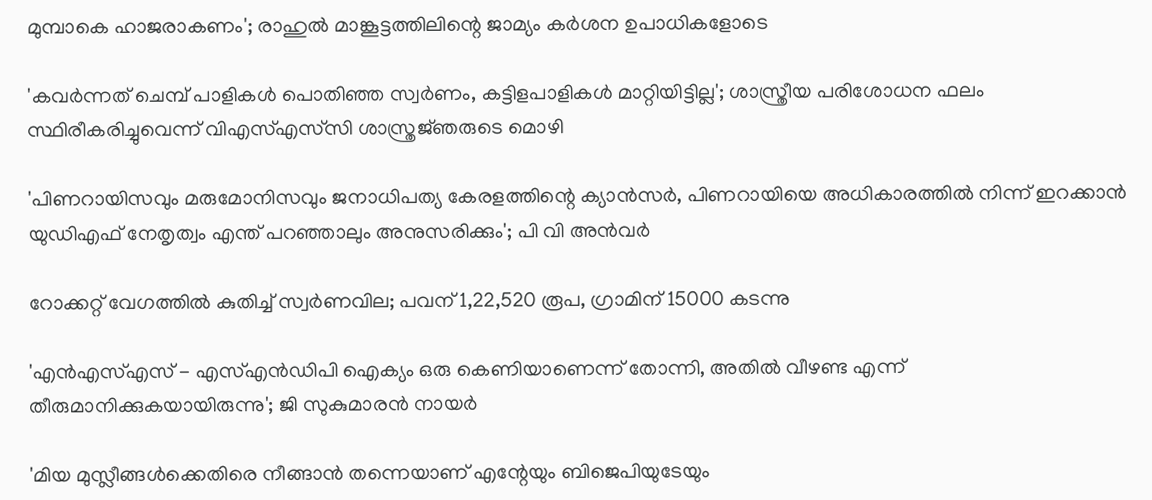മുമ്പാകെ ഹാജരാകണം'; രാഹുൽ മാങ്കൂട്ടത്തിലിന്റെ ജാമ്യം കർശന ഉപാധികളോടെ

'കവർന്നത് ചെമ്പ് പാളികൾ പൊതിഞ്ഞ സ്വർണം, കട്ടിളപാളികൾ മാറ്റിയിട്ടില്ല'; ശാസ്ത്രീയ പരിശോധന ഫലം സ്ഥിരീകരിച്ചുവെന്ന് വിഎസ്എസ്‍സി ശാസ്ത്രജ്‌ഞരുടെ മൊഴി

'പിണറായിസവും മരുമോനിസവും ജനാധിപത്യ കേരളത്തിന്റെ ക്യാൻസർ, പിണറായിയെ അധികാരത്തിൽ നിന്ന് ഇറക്കാൻ യുഡിഎഫ് നേതൃത്വം എന്ത്‌ പറഞ്ഞാലും അനുസരിക്കും'; പി വി അൻവർ

റോക്കറ്റ് വേഗത്തിൽ കുതിച്ച് സ്വർണവില; പവന് 1,22,520 രൂപ, ഗ്രാമിന് 15000 കടന്നു

'എന്‍എസ്എസ് - എസ്എന്‍ഡിപി ഐക്യം ഒരു കെണിയാണെന്ന് തോന്നി, അതിൽ വീഴണ്ട എന്ന് തീരുമാനിക്കുകയായിരുന്നു'; ജി സുകുമാരൻ നായർ

'മിയ മുസ്ലീങ്ങള്‍ക്കെതിരെ നീങ്ങാന്‍ തന്നെയാണ് എന്റേയും ബിജെപിയുടേയും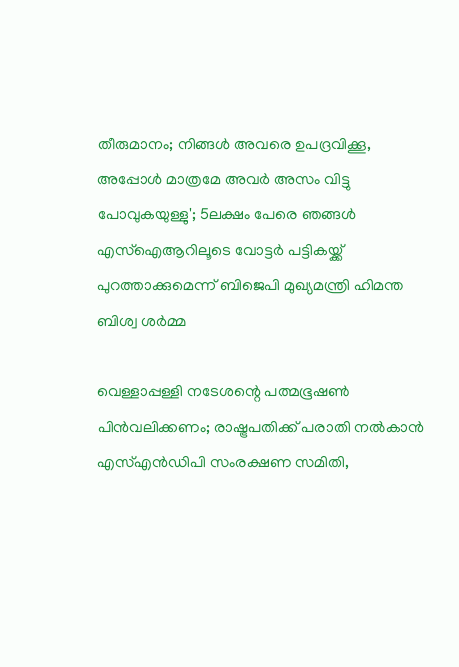തീരുമാനം; നിങ്ങള്‍ അവരെ ഉപദ്രവിക്കൂ, അപ്പോള്‍ മാത്രമേ അവര്‍ അസം വിട്ടു പോവുകയുള്ളു'; 5ലക്ഷം പേരെ ഞങ്ങള്‍ എസ്‌ഐആറിലൂടെ വോട്ടര്‍ പട്ടികയ്ക്ക് പുറത്താക്കുമെന്ന് ബിജെപി മുഖ്യമന്ത്രി ഹിമന്ത ബിശ്വ ശര്‍മ്മ

വെള്ളാപ്പള്ളി നടേശന്റെ പത്മഭൂഷൺ പിൻവലിക്കണം; രാഷ്ട്രപതിക്ക് പരാതി നൽകാൻ എസ്എൻഡിപി സംരക്ഷണ സമിതി,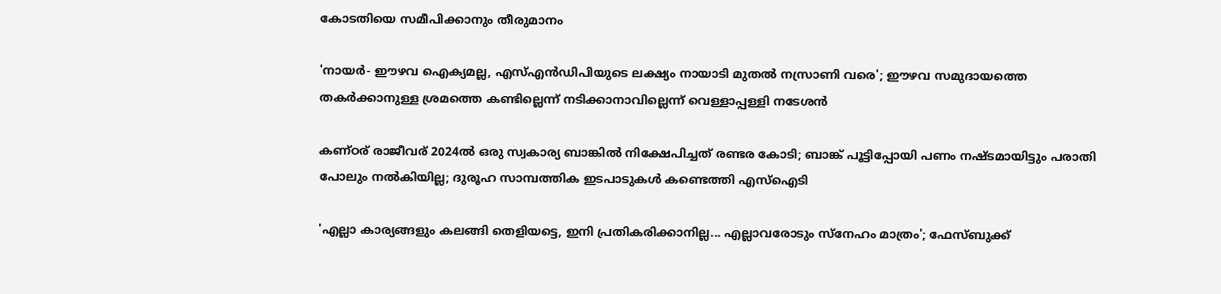കോടതിയെ സമീപിക്കാനും തീരുമാനം

'നായർ- ഈഴവ ഐക്യമല്ല, എസ്എൻഡിപിയുടെ ലക്ഷ്യം നായാടി മുതൽ നസ്രാണി വരെ'; ഈഴവ സമുദായത്തെ തകർക്കാനുള്ള ശ്രമത്തെ കണ്ടില്ലെന്ന് നടിക്കാനാവില്ലെന്ന് വെള്ളാപ്പള്ളി നടേശൻ

കണ്ഠര് രാജീവര് 2024ല്‍ ഒരു സ്വകാര്യ ബാങ്കില്‍ നിക്ഷേപിച്ചത് രണ്ടര കോടി; ബാങ്ക് പൂട്ടിപ്പോയി പണം നഷ്ടമായിട്ടും പരാതി പോലും നല്‍കിയില്ല; ദുരൂഹ സാമ്പത്തിക ഇടപാടുകള്‍ കണ്ടെത്തി എസ്‌ഐടി

'എല്ലാ കാര്യങ്ങളും കലങ്ങി തെളിയട്ടെ, ഇനി പ്രതികരിക്കാനില്ല... എല്ലാവരോടും സ്നേഹം മാത്രം'; ഫേസ്ബുക്ക്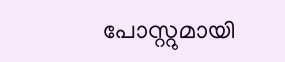പോസ്റ്റുമായി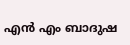എൻ എം ബാദുഷ